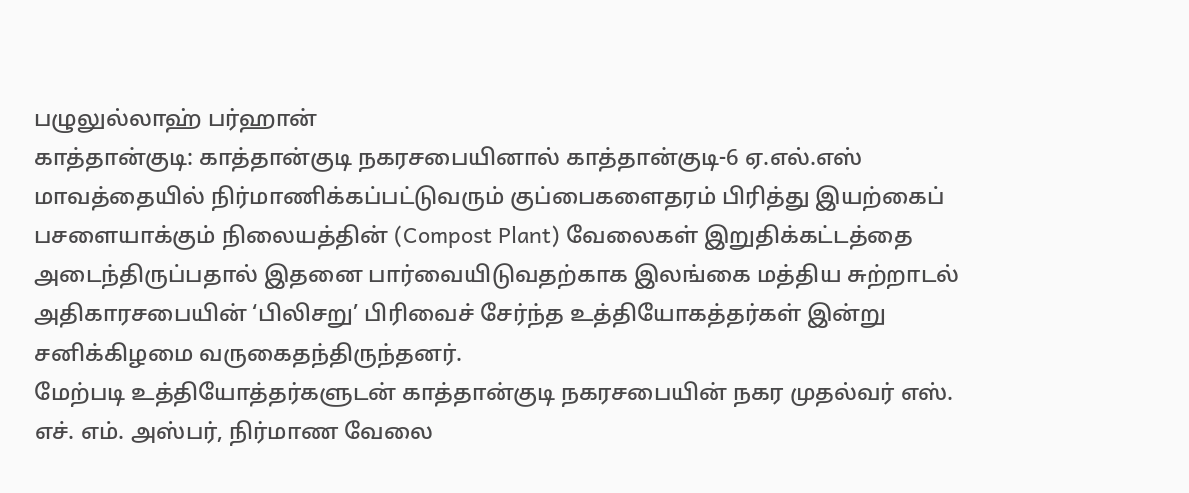பழுலுல்லாஹ் பர்ஹான்
காத்தான்குடி: காத்தான்குடி நகரசபையினால் காத்தான்குடி-6 ஏ.எல்.எஸ் மாவத்தையில் நிர்மாணிக்கப்பட்டுவரும் குப்பைகளைதரம் பிரித்து இயற்கைப் பசளையாக்கும் நிலையத்தின் (Compost Plant) வேலைகள் இறுதிக்கட்டத்தை அடைந்திருப்பதால் இதனை பார்வையிடுவதற்காக இலங்கை மத்திய சுற்றாடல் அதிகாரசபையின் ‘பிலிசறு’ பிரிவைச் சேர்ந்த உத்தியோகத்தர்கள் இன்று சனிக்கிழமை வருகைதந்திருந்தனர்.
மேற்படி உத்தியோத்தர்களுடன் காத்தான்குடி நகரசபையின் நகர முதல்வர் எஸ். எச். எம். அஸ்பர், நிர்மாண வேலை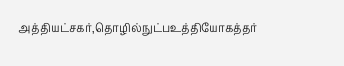அத்தியட்சகர்,தொழில்நுட்பஉத்தியோகத்தர்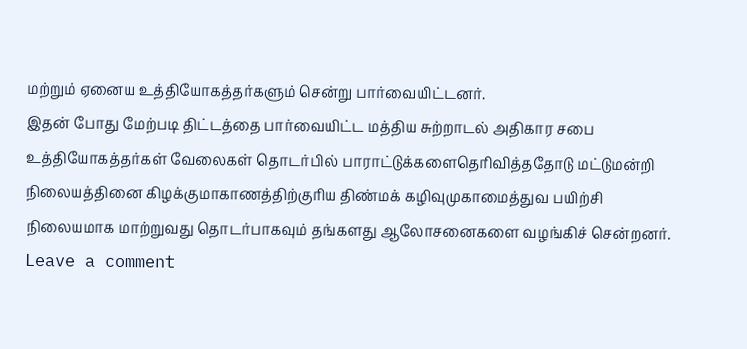மற்றும் ஏனைய உத்தியோகத்தர்களும் சென்று பார்வையிட்டனர்.
இதன் போது மேற்படி திட்டத்தை பார்வையிட்ட மத்திய சுற்றாடல் அதிகார சபை உத்தியோகத்தர்கள் வேலைகள் தொடர்பில் பாராட்டுக்களைதெரிவித்ததோடு மட்டுமன்றி நிலையத்தினை கிழக்குமாகாணத்திற்குரிய திண்மக் கழிவுமுகாமைத்துவ பயிற்சி நிலையமாக மாற்றுவது தொடர்பாகவும் தங்களது ஆலோசனைகளை வழங்கிச் சென்றனர்.
Leave a comment